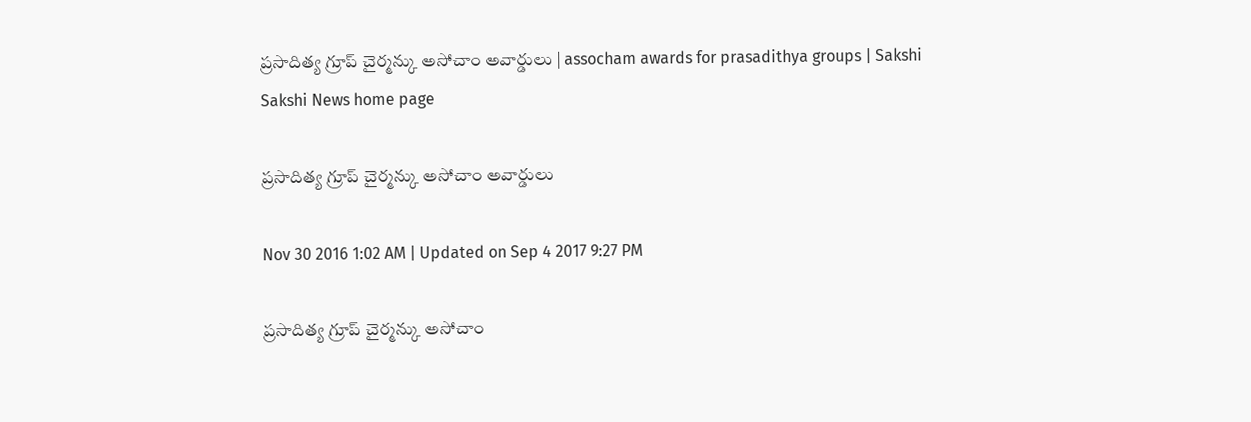ప్రసాదిత్య గ్రూప్ చైర్మన్కు అసోచాం అవార్డులు | assocham awards for prasadithya groups | Sakshi
Sakshi News home page

ప్రసాదిత్య గ్రూప్ చైర్మన్కు అసోచాం అవార్డులు

Nov 30 2016 1:02 AM | Updated on Sep 4 2017 9:27 PM

ప్రసాదిత్య గ్రూప్ చైర్మన్కు అసోచాం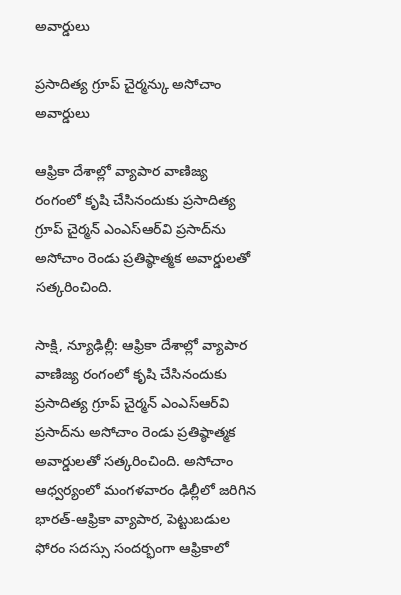అవార్డులు

ప్రసాదిత్య గ్రూప్ చైర్మన్కు అసోచాం అవార్డులు

ఆఫ్రికా దేశాల్లో వ్యాపార వాణిజ్య రంగంలో కృషి చేసినందుకు ప్రసాదిత్య గ్రూప్ చైర్మన్ ఎంఎస్‌ఆర్‌వి ప్రసాద్‌ను అసోచాం రెండు ప్రతిష్ఠాత్మక అవార్డులతో సత్కరించింది.

సాక్షి, న్యూఢిల్లీ: ఆఫ్రికా దేశాల్లో వ్యాపార వాణిజ్య రంగంలో కృషి చేసినందుకు ప్రసాదిత్య గ్రూప్ చైర్మన్ ఎంఎస్‌ఆర్‌వి ప్రసాద్‌ను అసోచాం రెండు ప్రతిష్ఠాత్మక అవార్డులతో సత్కరించింది. అసోచాం ఆధ్వర్యంలో మంగళవారం ఢిల్లీలో జరిగిన భారత్-ఆఫ్రికా వ్యాపార, పెట్టుబడుల ఫోరం సదస్సు సందర్భంగా ఆఫ్రికాలో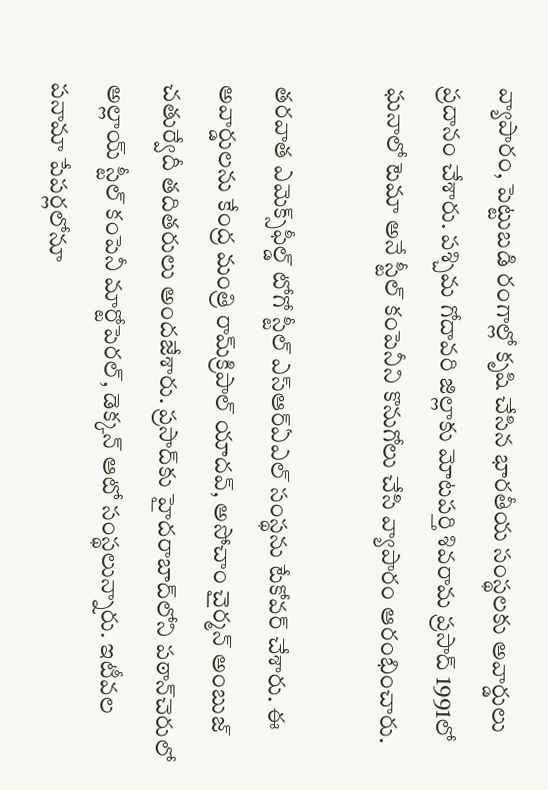వ్యాపారం, పెట్టుబడి రంగాల్లో కృషి చేసిన భారతీయ సంస్థలకు అవార్డులు ప్రదానం చేశారు. పశ్చిమ గోదావరి జిల్లాకు మోటపర్తి శివరామ ప్రసాద్ 1991లో ఘనాలో టెమా అనే స్టీల్ కంపెనీని కొనుగోలు చేసి వ్యాపారం ఆరంభించారు.

తరవాత ఎమెక్స్‌ఫీల్డ్ టోగో స్టీల్ ఎస్‌ఆర్‌ఏఎల్ సంస్థను టేకోవర్ చేశారు. ఈ అవార్డులను కేంద్ర మంత్రి రామ్‌క్రిపాల్ యాదవ్, అసోచాం చైర్మన్ అంబుజ్ చతుర్వేదీ తదితరులు అందజేశారు. ప్రసాద్‌కు హైదరాబాద్‌లోని పఠాన్‌చెరులో అల్లాయ్ స్టీల్ కంపెనీ మార్టోపెరల్, డెక్కన్ ఆటో సంస్థలున్నారు. ఇటీవల పనామా పేపర్లలోనూ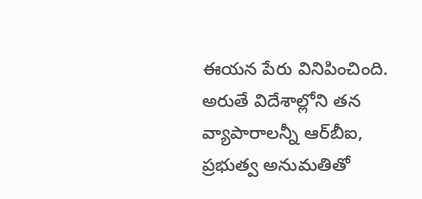ఈయన పేరు వినిపించింది. అరుతే విదేశాల్లోని తన వ్యాపారాలన్నీ ఆర్‌బీఐ, ప్రభుత్వ అనుమతితో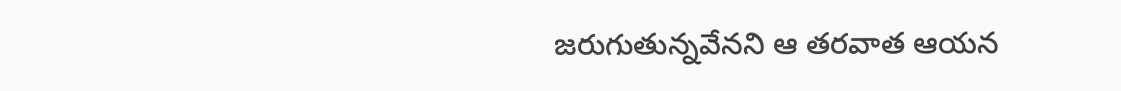జరుగుతున్నవేనని ఆ తరవాత ఆయన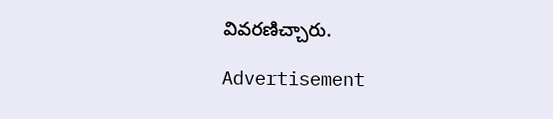వివరణిచ్చారు.

Advertisement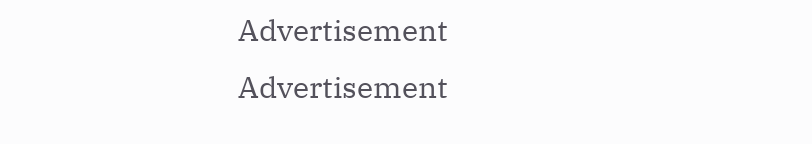Advertisement
Advertisement